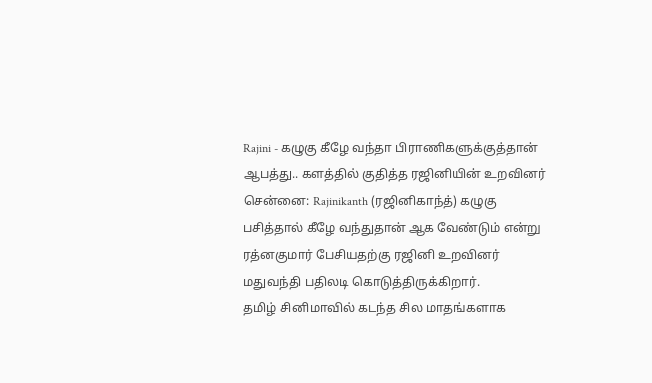Rajini - கழுகு கீழே வந்தா பிராணிகளுக்குத்தான் ஆபத்து.. களத்தில் குதித்த ரஜினியின் உறவினர்
சென்னை: Rajinikanth (ரஜினிகாந்த்) கழுகு பசித்தால் கீழே வந்துதான் ஆக வேண்டும் என்று ரத்னகுமார் பேசியதற்கு ரஜினி உறவினர் மதுவந்தி பதிலடி கொடுத்திருக்கிறார்.
தமிழ் சினிமாவில் கடந்த சில மாதங்களாக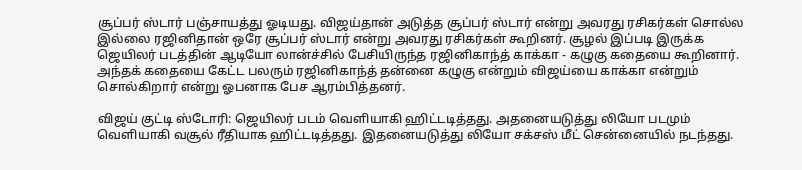சூப்பர் ஸ்டார் பஞ்சாயத்து ஓடியது. விஜய்தான் அடுத்த சூப்பர் ஸ்டார் என்று அவரது ரசிகர்கள் சொல்ல இல்லை ரஜினிதான் ஒரே சூப்பர் ஸ்டார் என்று அவரது ரசிகர்கள் கூறினர். சூழல் இப்படி இருக்க ஜெயிலர் படத்தின் ஆடியோ லான்ச்சில் பேசியிருந்த ரஜினிகாந்த் காக்கா - கழுகு கதையை கூறினார். அந்தக் கதையை கேட்ட பலரும் ரஜினிகாந்த் தன்னை கழுகு என்றும் விஜய்யை காக்கா என்றும் சொல்கிறார் என்று ஓபனாக பேச ஆரம்பித்தனர்.

விஜய் குட்டி ஸ்டோரி: ஜெயிலர் படம் வெளியாகி ஹிட்டடித்தது. அதனையடுத்து லியோ படமும் வெளியாகி வசூல் ரீதியாக ஹிட்டடித்தது. இதனையடுத்து லியோ சக்சஸ் மீட் சென்னையில் நடந்தது.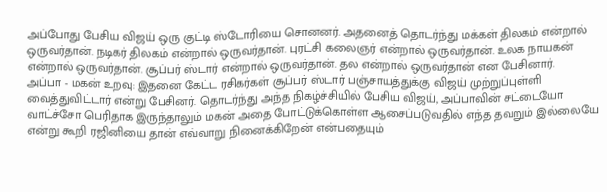அப்போது பேசிய விஜய் ஒரு குட்டி ஸ்டோரியை சொனனர். அதனைத் தொடர்ந்து மக்கள் திலகம் என்றால் ஒருவர்தான். நடிகர் திலகம் என்றால் ஒருவர்தான். புரட்சி கலைஞர் என்றால் ஒருவர்தான். உலக நாயகன் என்றால் ஒருவர்தான். சூப்பர் ஸ்டார் என்றால் ஒருவர்தான். தல என்றால் ஒருவர்தான் என பேசினார்.
அப்பா - மகன் உறவு: இதனை கேட்ட ரசிகர்கள் சூப்பர் ஸ்டார் பஞ்சாயத்துக்கு விஜய் முற்றுப்புள்ளி வைத்துவிட்டார் என்று பேசினர். தொடர்ந்து அந்த நிகழ்ச்சியில் பேசிய விஜய், அப்பாவின் சட்டையோ வாட்ச்சோ பெரிதாக இருந்தாலும் மகன் அதை போட்டுக்கொள்ள ஆசைப்படுவதில் எந்த தவறும் இல்லையே என்று கூறி ரஜினியை தான் எவ்வாறு நினைக்கிறேன் என்பதையும்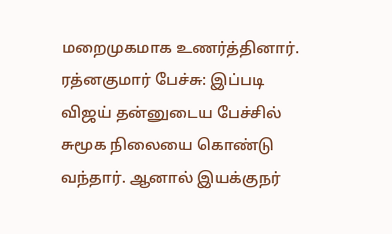மறைமுகமாக உணர்த்தினார்.
ரத்னகுமார் பேச்சு: இப்படி விஜய் தன்னுடைய பேச்சில் சுமூக நிலையை கொண்டு வந்தார். ஆனால் இயக்குநர்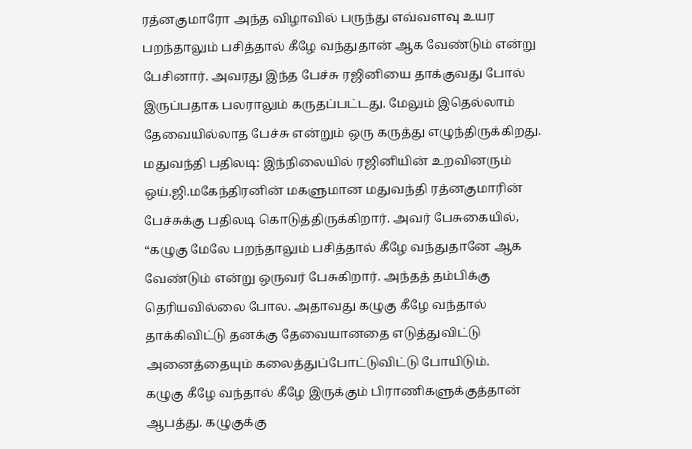ரத்னகுமாரோ அந்த விழாவில் பருந்து எவ்வளவு உயர பறந்தாலும் பசித்தால் கீழே வந்துதான் ஆக வேண்டும் என்று பேசினார். அவரது இந்த பேச்சு ரஜினியை தாக்குவது போல் இருப்பதாக பலராலும் கருதப்பட்டது. மேலும் இதெல்லாம் தேவையில்லாத பேச்சு என்றும் ஒரு கருத்து எழுந்திருக்கிறது.
மதுவந்தி பதிலடி: இந்நிலையில் ரஜினியின் உறவினரும் ஒய்.ஜி.மகேந்திரனின் மகளுமான மதுவந்தி ரத்னகுமாரின் பேச்சுக்கு பதிலடி கொடுத்திருக்கிறார். அவர் பேசுகையில், “கழுகு மேலே பறந்தாலும் பசித்தால் கீழே வந்துதானே ஆக வேண்டும் என்று ஒருவர் பேசுகிறார். அந்தத் தம்பிக்கு தெரியவில்லை போல. அதாவது கழுகு கீழே வந்தால் தாக்கிவிட்டு தனக்கு தேவையானதை எடுத்துவிட்டு அனைத்தையும் கலைத்துப்போட்டுவிட்டு போயிடும்.
கழுகு கீழே வந்தால் கீழே இருக்கும் பிராணிகளுக்குத்தான் ஆபத்து. கழுகுக்கு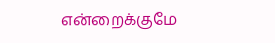என்றைக்குமே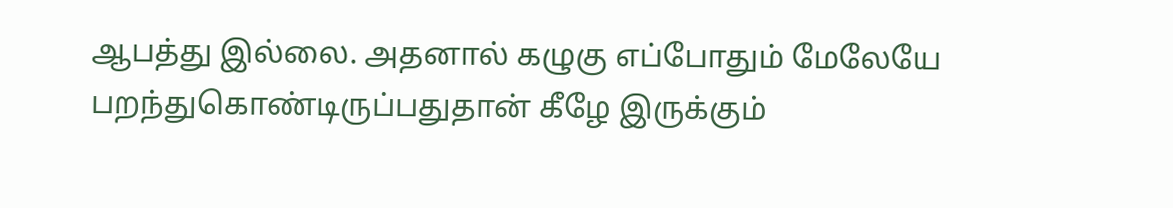ஆபத்து இல்லை. அதனால் கழுகு எப்போதும் மேலேயே பறந்துகொண்டிருப்பதுதான் கீழே இருக்கும்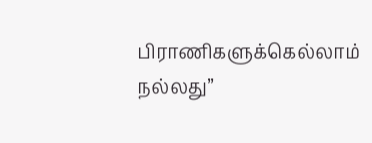பிராணிகளுக்கெல்லாம் நல்லது”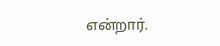என்றார்.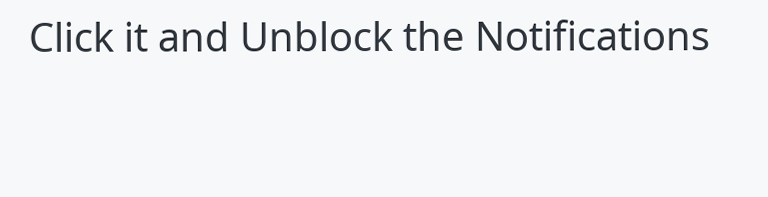Click it and Unblock the Notifications